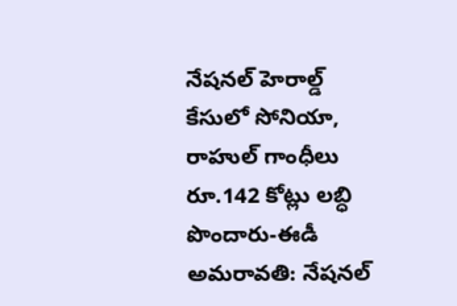నేషనల్ హెరాల్డ్ కేసులో సోనియా, రాహుల్ గాంధీలు రూ.142 కోట్లు లబ్ధి పొందారు-ఈడీ
అమరావతి: నేషనల్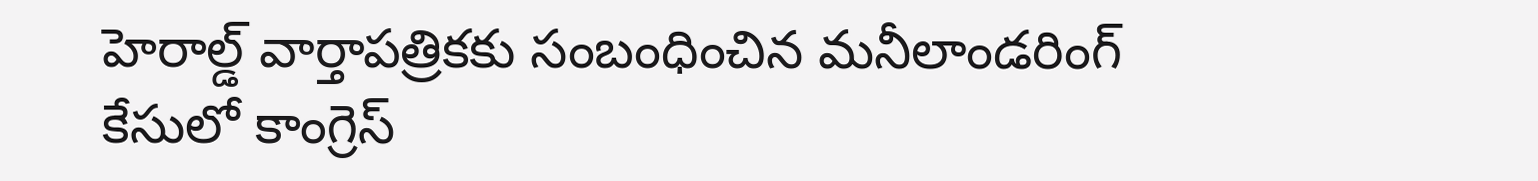హెరాల్డ్ వార్తాపత్రికకు సంబంధించిన మనీలాండరింగ్ కేసులో కాంగ్రెస్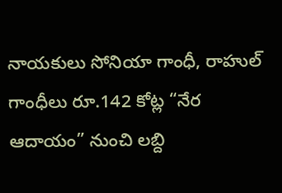నాయకులు సోనియా గాంధీ, రాహుల్ గాంధీలు రూ.142 కోట్ల “నేర ఆదాయం” నుంచి లబ్ది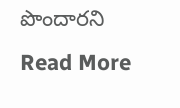పొందారని
Read More